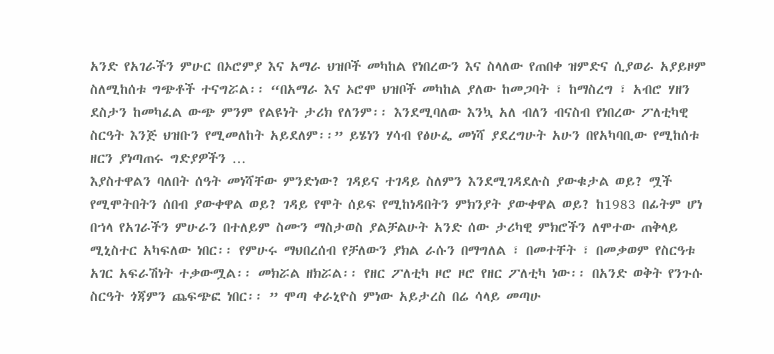አንድ የአገራችን ምሁር በኦሮምያ እና አማራ ህዝቦች መካከል የነበረውን እና ስላለው የጠበቀ ዝምድና ሲያወራ አያይዞም ስለሚከሰቱ ግጭቶች ተናግሯል፡፡ “በአማራ እና ኦሮሞ ህዝቦች መካከል ያለው ከመጋባት ፣ ከማስረግ ፣ አብሮ ሃዘን ደስታን ከመካፈል ውጭ ምንም የልዩነት ታሪክ የለንም፡፡ እንደሚባለው እንኳ አለ ብለን ብናስብ የነበረው ፖለቲካዊ ስርዓት እንጅ ህዝቡን የሚመለከት አይደለም፡፡” ይሄነን ሃሳብ የፅሁፌ መነሻ ያደረግሁት አሁን በየአካባቢው የሚከሰቱ ዘርን ያነጣጠሩ ግድያዎችን …
እያስተዋልን ባለበት ሰዓት መነሻቸው ምንድነው? ገዳይና ተገዳይ ስለምን እንደሚገዳደሉስ ያውቁታል ወይ? ሟች የሚሞትበትን ሰበብ ያውቀዋል ወይ? ገዳይ የሞት ሰይፍ የሚከነዳበትን ምክንያት ያውቀዋል ወይ? ከ1983 በፊትም ሆነ በኀላ የአገራችን ምሁራን በተለይም ስሙን ማስታወስ ያልቻልሁት አንድ ሰው ታሪካዊ ምክሮችን ለሞተው ጠቅላይ ሚኒስተር አካፍለው ነበር፡፡ የምሁሩ ማህበረሰብ የቻለውን ያክል ራሱን በማግለል ፣ በመተቸት ፣ በመቃወም የስርዓቱ አገር አፍራሽነት ተቃውሟል፡፡ መክሯል ዘክሯል፡፡ የዘር ፖለቲካ ዞሮ ዞሮ የዘር ፖለቲካ ነው፡፡ በአንድ ወቅት የንጉሱ ስርዓት ጎጃምን ጨፍጭፎ ነበር፡፡ ” ሞጣ ቀራኒዮስ ምነው አይታረስ በሬ ሳላይ መጣሁ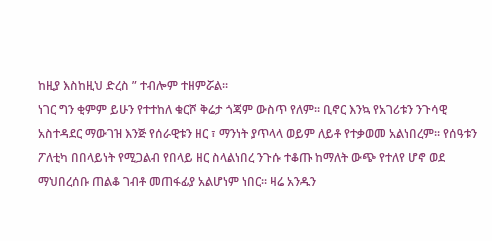ከዚያ እስከዚህ ድረስ ” ተብሎም ተዘምሯል፡፡
ነገር ግን ቂምም ይሁን የተተከለ ቁርሾ ቅሬታ ጎጃም ውስጥ የለም፡፡ ቢኖር እንኳ የአገሪቱን ንጉሳዊ አስተዳደር ማውገዝ እንጅ የሰራዊቱን ዘር ፣ ማንነት ያጥላላ ወይም ለይቶ የተቃወመ አልነበረም፡፡ የሰዓቱን ፖለቲካ በበላይነት የሚጋልብ የበላይ ዘር ስላልነበረ ንጉሱ ተቆጡ ከማለት ውጭ የተለየ ሆኖ ወደ ማህበረሰቡ ጠልቆ ገብቶ መጠፋፊያ አልሆነም ነበር፡፡ ዛሬ አንዱን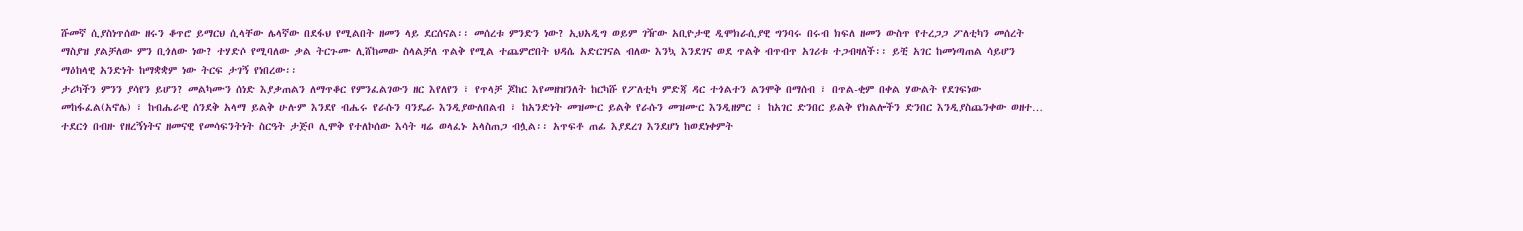ሹመኛ ሲያስነጥሰው ዘሩን ቆጥሮ ይማርህ ሲላቸው ሌላኛው በደፋህ የሚልበት ዘመን ላይ ደርሰናል፡፡ መሰረቱ ምንድን ነው? ኢህአዲግ ወይም ገዥው አቢዮታዊ ዲሞክራሲያዊ ግንባሩ በሩብ ክፍለ ዘመን ውስጥ የተረጋጋ ፖለቲካን መሰረት ማስያዝ ያልቻለው ምን ቢጎለው ነው? ተሃድሶ የሚባለው ቃል ትርጉሙ ሊሸከመው ስላልቻለ ጥልቅ የሚል ተጨምሮበት ህዳሴ አድርገናል ብለው እንኳ እንደገና ወደ ጥልቅ ብጥብጥ አገሪቱ ተጋብዛለች፡፡ ይቺ አገር ከመነጣጠል ሳይሆን ማዕከላዊ አንድነት ከማቋቋም ነው ትርፍ ታገኝ የነበረው፡፡
ታሪካችን ምንን ያሳየን ይሆን? መልካሙን ሰነድ እያቃጠልን ለማጥቆር የምንፈልገውን ዘር እየለየን ፣ የጥላቻ ጆከር እየመዘዝንለት ከርካሹ የፖለቲካ ምድጃ ዳር ተጎልተን ልንሞቅ በማሰብ ፣ በጥል-ቂም በቀል ሃውልት የደገፍነው መከፋፈል(አኖሌ) ፣ ከብሔራዊ ሰንደቅ አላማ ይልቅ ሁሉም እንደየ ብሔሩ የራሱን ባንዴራ እንዲያውለበልብ ፣ ከአንድነት መዝሙር ይልቅ የራሱን መዝሙር እንዲዘምር ፣ ከአገር ድንበር ይልቅ የክልሎችን ድንበር እንዲያስጨንቀው ወዘተ… ተደርጎ በብዙ የዘረኝነትና ዘመናዊ የመሳፍንትነት ስርዓት ታጅቦ ሊሞቅ የተለኮሰው እሳት ዛሬ ወላፈኑ አላስጠጋ ብሏል፡፡ አጥፍቶ ጠፊ እያደረገ እንደሆነ ከወደነቀምት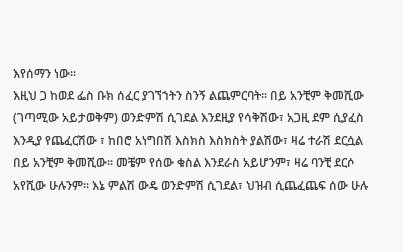እየሰማን ነው፡፡
እዚህ ጋ ከወደ ፌስ ቡክ ሰፈር ያገኘኀትን ስንኝ ልጨምርባት፡፡ በይ አንቺም ቅመሺው (ገጣሚው አይታወቅም) ወንድምሽ ሲገደል እንደዚያ የሳቅሽው፣ አጋዚ ደም ሲያፈስ እንዲያ የጨፈርሽው ፣ ከበሮ አነግበሽ እስክስ እስክስት ያልሽው፣ ዛሬ ተራሽ ደርሷል በይ አንቺም ቅመሺው፡፡ መቼም የሰው ቁስል እንደራስ አይሆንም፣ ዛሬ ባንቺ ደርሶ አየሺው ሁሉንም፡፡ እኔ ምልሽ ውዴ ወንድምሽ ሲገደል፣ ህዝብ ሲጨፈጨፍ ሰው ሁሉ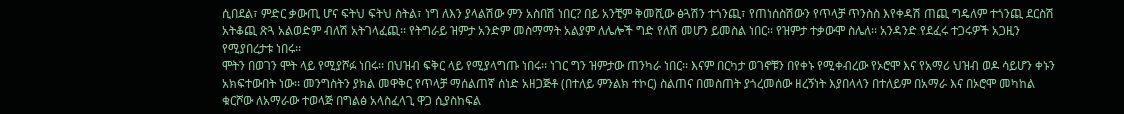ሲበደል፣ ምድር ቃውጢ ሆና ፍትህ ፍትህ ስትል፣ ነግ ለእን ያላልሽው ምን አስበሽ ነበር? በይ አንቺም ቅመሺው ፅጓሽን ተጎንጪ፣ የጠነሰስሽውን የጥላቻ ጥንስስ እየቀዳሽ ጠጪ ግዴለም ተጎንጪ ደርስሽ አትቆጪ ጽጓ አልወድም ብለሽ አትገላፈጪ፡፡ የትግራይ ዝምታ አንድም መስማማት አልያም ለሌሎች ግድ የለሽ መሆን ይመስል ነበር፡፡ የዝምታ ተቃውሞ ስሌለ፡፡ አንዳንድ የደፈሩ ተጋሩዎች አጋዚን የሚያበረታቱ ነበሩ፡፡
ሞትን በወገን ሞት ላይ የሚያሾፉ ነበሩ፡፡ በህዝብ ፍቅር ላይ የሚያላግጡ ነበሩ፡፡ ነገር ግን ዝምታው ጠንካራ ነበር፡፡ እናም በርካታ ወገኖቹን በየቀኑ የሚቀብረው የኦሮሞ እና የአማሪ ህዝብ ወዶ ሳይሆን ቀኑን አክፍተውበት ነው፡፡ መንግስትን ያክል መዋቅር የጥላቻ ማሰልጠኛ ሰነድ አዘጋጅቶ (በተለይ ምንልክ ተኮር) ስልጠና በመስጠት ያጎረመሰው ዘረኝነት እያበላላን በተለይም በአማራ እና በኦሮሞ መካከል ቁርሾው ለአማራው ተወላጅ በግልፅ አላስፈላጊ ዋጋ ሲያስከፍል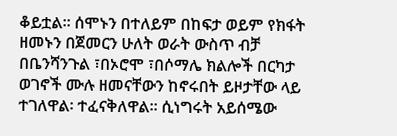ቆይቷል፡፡ ሰሞኑን በተለይም በከፍታ ወይም የክፋት ዘመኑን በጀመርን ሁለት ወራት ውስጥ ብቻ በቤንሻንጉል ፣በኦሮሞ ፣በሶማሌ ክልሎች በርካታ ወገኖች ሙሉ ዘመናቸውን ከኖሩበት ይዞታቸው ላይ ተገለዋል፡ ተፈናቅለዋል፡፡ ሲነግሩት አይሰሜው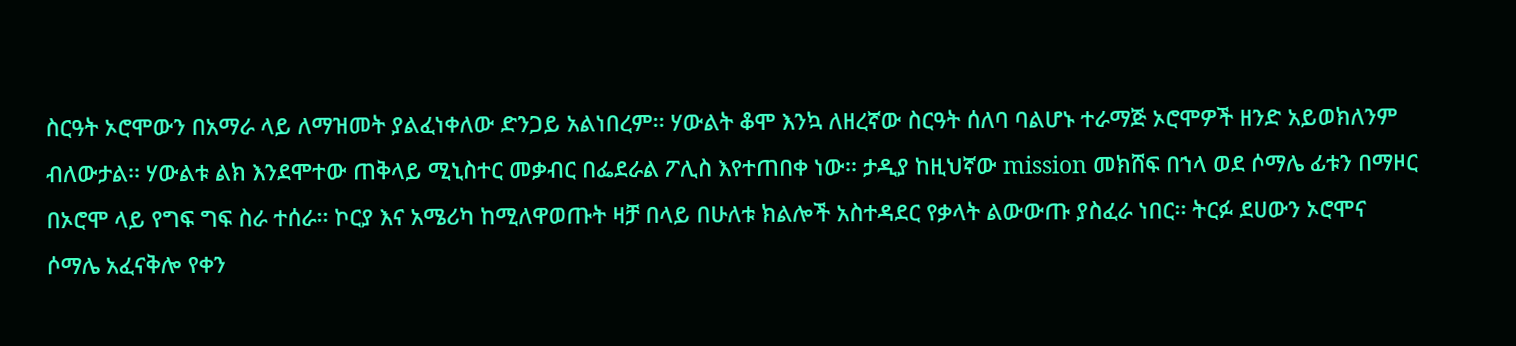ስርዓት ኦሮሞውን በአማራ ላይ ለማዝመት ያልፈነቀለው ድንጋይ አልነበረም፡፡ ሃውልት ቆሞ እንኳ ለዘረኛው ስርዓት ሰለባ ባልሆኑ ተራማጅ ኦሮሞዎች ዘንድ አይወክለንም ብለውታል፡፡ ሃውልቱ ልክ እንደሞተው ጠቅላይ ሚኒስተር መቃብር በፌደራል ፖሊስ እየተጠበቀ ነው፡፡ ታዲያ ከዚህኛው mission መክሸፍ በኀላ ወደ ሶማሌ ፊቱን በማዞር በኦሮሞ ላይ የግፍ ግፍ ስራ ተሰራ፡፡ ኮርያ እና አሜሪካ ከሚለዋወጡት ዛቻ በላይ በሁለቱ ክልሎች አስተዳደር የቃላት ልውውጡ ያስፈራ ነበር፡፡ ትርፉ ደሀውን ኦሮሞና ሶማሌ አፈናቅሎ የቀን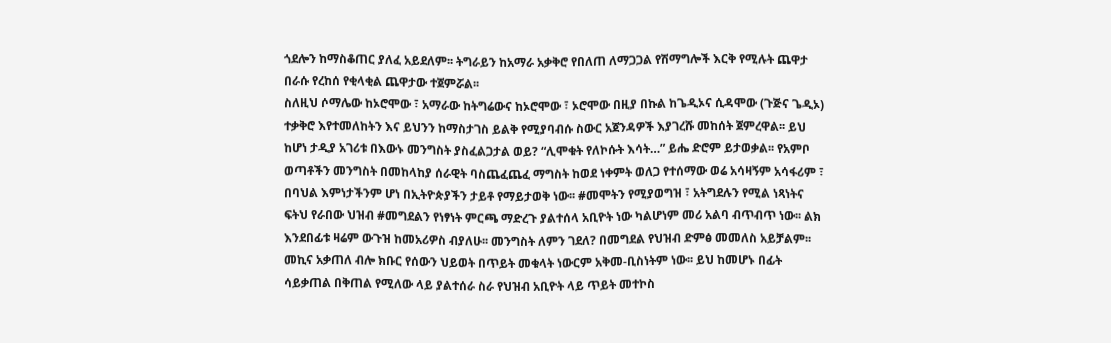ጎደሎን ከማስቆጠር ያለፈ አይደለም፡፡ ትግራይን ከአማራ አቃቅሮ የበለጠ ለማጋጋል የሽማግሎች እርቅ የሚሉት ጨዋታ በራሱ የረከሰ የቂላቂል ጨዋታው ተጀምሯል፡፡
ስለዚህ ሶማሌው ከኦሮሞው ፣ አማራው ከትግሬውና ከኦሮሞው ፣ ኦሮሞው በዚያ በኩል ከጌዲኦና ሲዳሞው (ጉጅና ጌዲኦ) ተቃቅሮ እየተመለከትን እና ይህንን ከማስታገስ ይልቅ የሚያባብሱ ስውር አጀንዳዎች እያገረሹ መከሰት ጀምረዋል፡፡ ይህ ከሆነ ታዲያ አገሪቱ በእውኑ መንግስት ያስፈልጋታል ወይ? “ሊሞቁት የለኮሱት እሳት…” ይሔ ድሮም ይታወቃል፡፡ የአምቦ ወጣቶችን መንግስት በመከላከያ ሰራዊት ባስጨፈጨፈ ማግስት ከወደ ነቀምት ወለጋ የተሰማው ወሬ አሳዛኝም አሳፋሪም ፣ በባህል እምነታችንም ሆነ በኢትዮጵያችን ታይቶ የማይታወቅ ነው፡፡ #መሞትን የሚያወግዝ ፣ አትግደሉን የሚል ነጻነትና ፍትህ የራበው ህዝብ #መግደልን የነፃነት ምርጫ ማድረጉ ያልተሰላ አቢዮት ነው ካልሆነም መሪ አልባ ብጥብጥ ነው፡፡ ልክ እንደበፊቱ ዛሬም ውጉዝ ከመአሪዎስ ብያለሁ፡፡ መንግስት ለምን ገደለ? በመግደል የህዝብ ድምፅ መመለስ አይቻልም፡፡ መኪና አቃጠለ ብሎ ክቡር የሰውን ህይወት በጥይት መቁላት ነውርም አቅመ-ቢስነትም ነው፡፡ ይህ ከመሆኑ በፊት ሳይቃጠል በቅጠል የሚለው ላይ ያልተሰራ ስራ የህዝብ አቢዮት ላይ ጥይት መተኮስ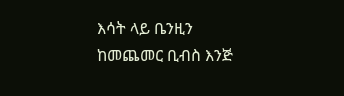እሳት ላይ ቤንዚን ከመጨመር ቢብስ እንጅ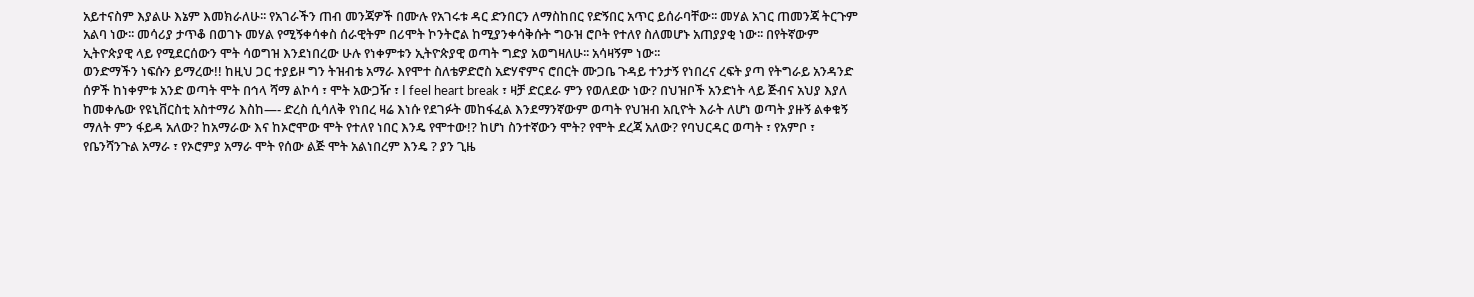አይተናስም እያልሁ እኔም እመክራለሁ፡፡ የአገራችን ጠብ መንጃዎች በሙሉ የአገሩቱ ዳር ድንበርን ለማስከበር የድኝበር አጥር ይሰራባቸው፡፡ መሃል አገር ጠመንጃ ትርጉም አልባ ነው፡፡ መሳሪያ ታጥቆ በወገኑ መሃል የሚኝቀሳቀስ ሰራዊትም በሪሞት ኮንትሮል ከሚያንቀሳቅሱት ግዑዝ ሮቦት የተለየ ስለመሆኑ አጠያያቂ ነው፡፡ በየትኛውም ኢትዮጵያዊ ላይ የሚደርሰውን ሞት ሳወግዝ እንደነበረው ሁሉ የነቀምቱን ኢትዮጵያዊ ወጣት ግድያ አወግዛለሁ፡፡ አሳዛኝም ነው፡፡
ወንድማችን ነፍሱን ይማረው!! ከዚህ ጋር ተያይዞ ግን ትዝብቴ አማራ እየሞተ ስለቴዎድሮስ አድሃኖምና ሮበርት ሙጋቤ ጉዳይ ተንታኝ የነበረና ረፍት ያጣ የትግራይ አንዳንድ ሰዎች ከነቀምቱ አንድ ወጣት ሞት በኅላ ሻማ ልኮሳ ፣ ሞት አውጋዥ ፣ I feel heart break ፣ ዛቻ ድርደራ ምን የወለደው ነው? በህዝቦች አንድነት ላይ ጅብና አህያ እያለ ከመቀሌው የዩኒቨርስቲ አስተማሪ እስከ—- ድረስ ሲሳለቅ የነበረ ዛሬ እነሱ የደገፉት መከፋፈል እንደማንኛውም ወጣት የህዝብ አቢዮት እራት ለሆነ ወጣት ያዙኝ ልቀቁኝ ማለት ምን ፋይዳ አለው? ከአማራው እና ከኦሮሞው ሞት የተለየ ነበር እንዴ የሞተው!? ከሆነ ስንተኛውን ሞት? የሞት ደረጃ አለው? የባህርዳር ወጣት ፣ የአምቦ ፣ የቤንሻንጉል አማራ ፣ የኦሮምያ አማራ ሞት የሰው ልጅ ሞት አልነበረም እንዴ ? ያን ጊዜ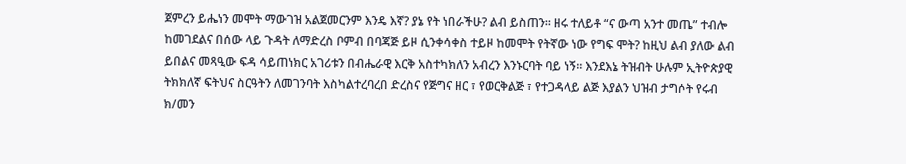ጀምረን ይሔነን መሞት ማውገዝ አልጀመርንም እንዴ እኛ? ያኔ የት ነበራችሁ? ልብ ይስጠን፡፡ ዘሩ ተለይቶ “ና ውጣ አንተ መጤ” ተብሎ ከመገደልና በሰው ላይ ጉዳት ለማድረስ ቦምብ በባጃጅ ይዞ ሲንቀሳቀስ ተይዞ ከመሞት የትኛው ነው የግፍ ሞት? ከዚህ ልብ ያለው ልብ ይበልና መጻዒው ፍዳ ሳይጠነክር አገሪቱን በብሔራዊ እርቅ አስተካክለን አብረን እንኑርባት ባይ ነኝ፡፡ እንደእኔ ትዝብት ሁሉም ኢትዮጵያዊ ትክክለኛ ፍትህና ስርዓትን ለመገንባት እስካልተረባረበ ድረስና የጅግና ዘር ፣ የወርቅልጅ ፣ የተጋዳላይ ልጅ እያልን ህዝብ ታግሶት የሩብ ክ/መን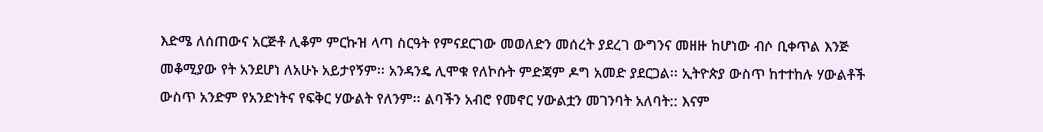እድሜ ለሰጠውና አርጅቶ ሊቆም ምርኩዝ ላጣ ስርዓት የምናደርገው መወለድን መሰረት ያደረገ ውግንና መዘዙ ከሆነው ብሶ ቢቀጥል እንጅ መቆሚያው የት አንደሆነ ለአሁኑ አይታየኝም፡፡ አንዳንዴ ሊሞቁ የለኮሱት ምድጃም ዶግ አመድ ያደርጋል፡፡ ኢትዮጵያ ውስጥ ከተተከሉ ሃውልቶች ውስጥ አንድም የአንድነትና የፍቅር ሃውልት የለንም፡፡ ልባችን አብሮ የመኖር ሃውልቷን መገንባት አለባት:: እናም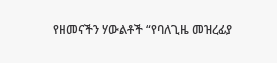የዘመናችን ሃውልቶች “የባለጊዜ መዝረፊያ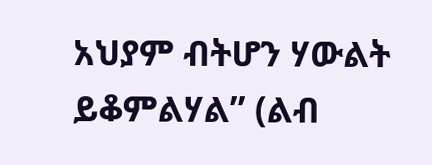አህያም ብትሆን ሃውልት ይቆምልሃል” (ልብ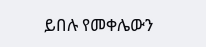ይበሉ የመቀሌውን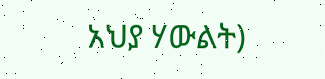አህያ ሃውልት)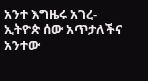አንተ እግዜሩ አገረ-ኢትዮጵ ሰው አጥታለችና አንተው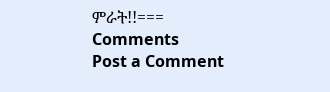ምራት!!===
Comments
Post a Comment